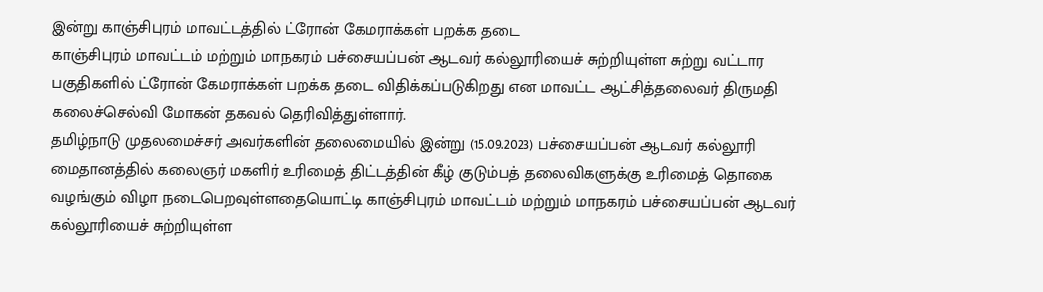இன்று காஞ்சிபுரம் மாவட்டத்தில் ட்ரோன் கேமராக்கள் பறக்க தடை
காஞ்சிபுரம் மாவட்டம் மற்றும் மாநகரம் பச்சையப்பன் ஆடவர் கல்லூரியைச் சுற்றியுள்ள சுற்று வட்டார பகுதிகளில் ட்ரோன் கேமராக்கள் பறக்க தடை விதிக்கப்படுகிறது என மாவட்ட ஆட்சித்தலைவர் திருமதி கலைச்செல்வி மோகன் தகவல் தெரிவித்துள்ளார்.
தமிழ்நாடு முதலமைச்சர் அவர்களின் தலைமையில் இன்று (15.09.2023) பச்சையப்பன் ஆடவர் கல்லூரி மைதானத்தில் கலைஞர் மகளிர் உரிமைத் திட்டத்தின் கீழ் குடும்பத் தலைவிகளுக்கு உரிமைத் தொகை வழங்கும் விழா நடைபெறவுள்ளதையொட்டி காஞ்சிபுரம் மாவட்டம் மற்றும் மாநகரம் பச்சையப்பன் ஆடவர் கல்லூரியைச் சுற்றியுள்ள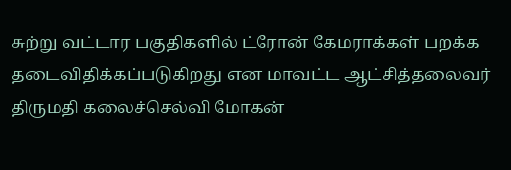சுற்று வட்டார பகுதிகளில் ட்ரோன் கேமராக்கள் பறக்க தடைவிதிக்கப்படுகிறது என மாவட்ட ஆட்சித்தலைவர் திருமதி கலைச்செல்வி மோகன்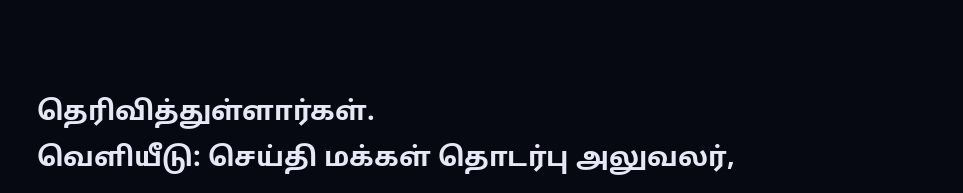தெரிவித்துள்ளார்கள்.
வெளியீடு: செய்தி மக்கள் தொடர்பு அலுவலர்,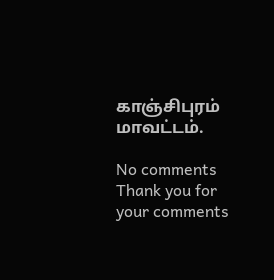காஞ்சிபுரம் மாவட்டம்.

No comments
Thank you for your comments